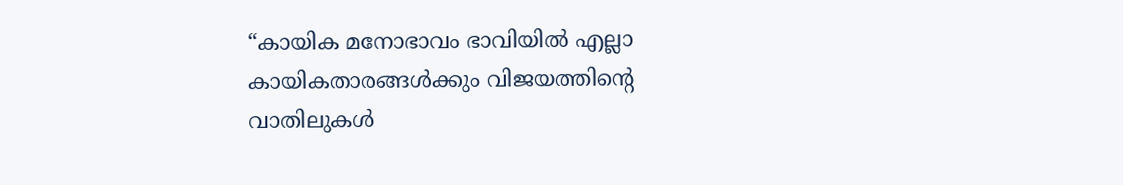“കായിക മനോഭാവം ഭാവിയിൽ എല്ലാ കായികതാരങ്ങൾക്കും വിജയത്തിന്റെ വാതിലുകൾ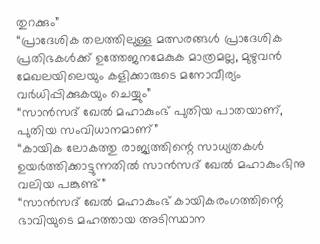തുറക്കും”
“പ്രാദേശിക തലത്തിലുള്ള മത്സരങ്ങൾ പ്രാദേശിക പ്രതിഭകൾക്ക് ഉത്തേജനമേകുക മാത്രമല്ല, മുഴുവൻ മേഖലയിലെയും കളിക്കാരുടെ മനോവീര്യം വർധിപ്പിക്കുകയും ചെയ്യും”
“സാൻസദ് ഖേൽ മഹാകുംഭ് പുതിയ പാതയാണ്, പുതിയ സംവിധാനമാണ്”
“കായിക ലോകത്തു രാജ്യത്തിന്റെ സാധ്യതകൾ ഉയർത്തിക്കാട്ടുന്നതിൽ സാൻസദ് ഖേൽ മഹാകുംഭിനു വലിയ പങ്കുണ്ട്”
“സാൻസദ് ഖേൽ മഹാകുംഭ് കായികരംഗത്തിന്റെ ഭാവിയുടെ മഹത്തായ അടിസ്ഥാന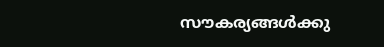സൗകര്യങ്ങൾക്കു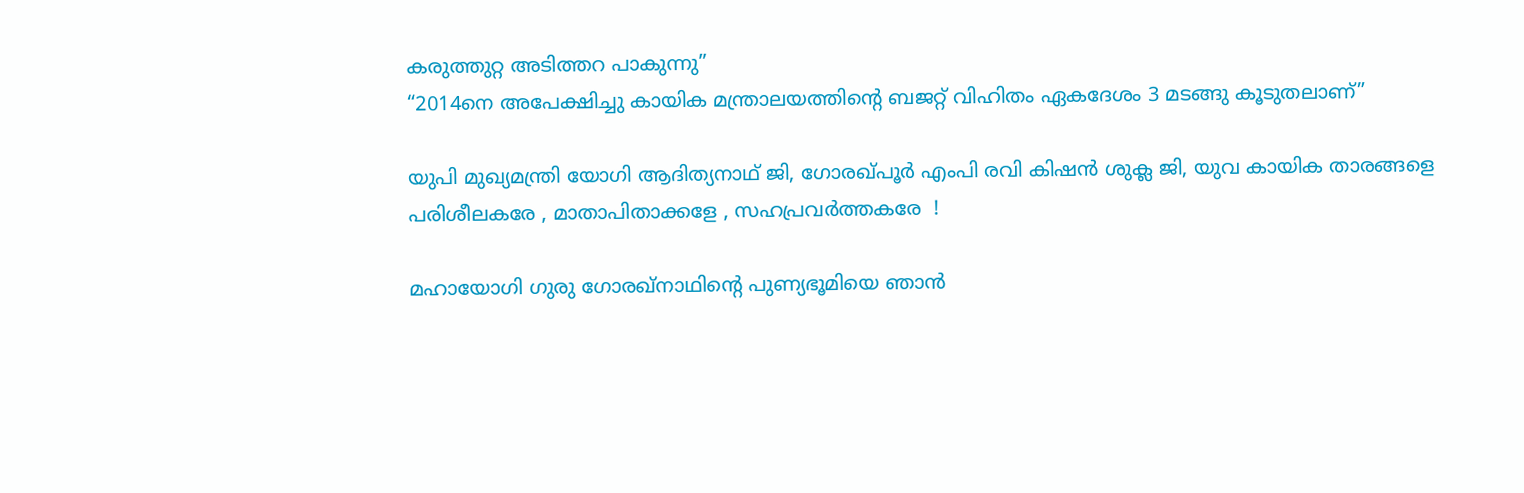കരുത്തുറ്റ അടിത്തറ പാകുന്നു”
“2014നെ അപേക്ഷിച്ചു കായിക മന്ത്രാലയത്തിന്റെ ബജറ്റ് വിഹിതം ഏകദേശം 3 മടങ്ങു കൂടുതലാണ്”

യുപി മുഖ്യമന്ത്രി യോഗി ആദിത്യനാഥ് ജി, ഗോരഖ്പൂർ എംപി രവി കിഷൻ ശുക്ല ജി, യുവ കായിക താരങ്ങളെ പരിശീലകരേ , മാതാപിതാക്കളേ , സഹപ്രവർത്തകരേ  !

മഹായോഗി ഗുരു ഗോരഖ്‌നാഥിന്റെ പുണ്യഭൂമിയെ ഞാൻ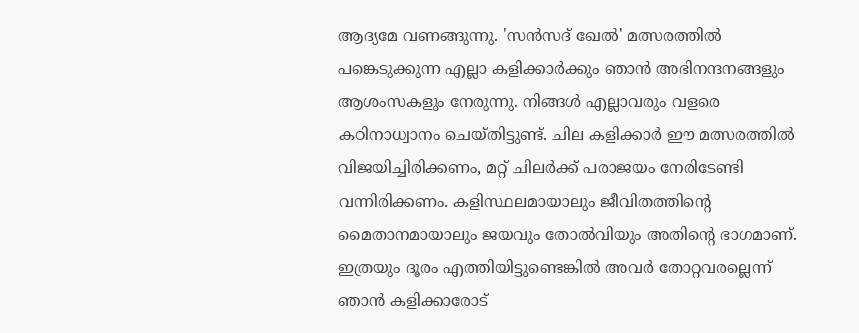ആദ്യമേ വണങ്ങുന്നു. 'സൻസദ് ഖേൽ' മത്സരത്തിൽ പങ്കെടുക്കുന്ന എല്ലാ കളിക്കാർക്കും ഞാൻ അഭിനന്ദനങ്ങളും ആശംസകളും നേരുന്നു. നിങ്ങൾ എല്ലാവരും വളരെ കഠിനാധ്വാനം ചെയ്തിട്ടുണ്ട്. ചില കളിക്കാർ ഈ മത്സരത്തിൽ വിജയിച്ചിരിക്കണം, മറ്റ് ചിലർക്ക് പരാജയം നേരിടേണ്ടി വന്നിരിക്കണം. കളിസ്ഥലമായാലും ജീവിതത്തിന്റെ മൈതാനമായാലും ജയവും തോൽവിയും അതിന്റെ ഭാഗമാണ്. ഇത്രയും ദൂരം എത്തിയിട്ടുണ്ടെങ്കിൽ അവർ തോറ്റവരല്ലെന്ന് ഞാൻ കളിക്കാരോട്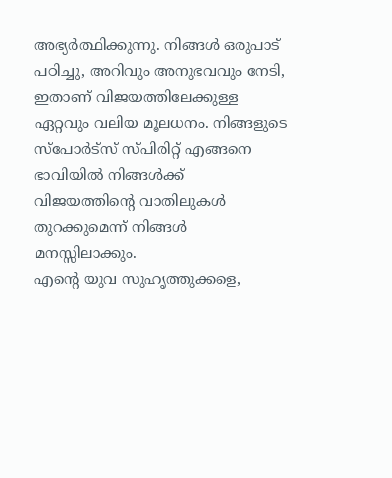അഭ്യർത്ഥിക്കുന്നു. നിങ്ങൾ ഒരുപാട് പഠിച്ചു, അറിവും അനുഭവവും നേടി, ഇതാണ് വിജയത്തിലേക്കുള്ള ഏറ്റവും വലിയ മൂലധനം. നിങ്ങളുടെ സ്‌പോർട്‌സ് സ്പിരിറ്റ് എങ്ങനെ ഭാവിയിൽ നിങ്ങൾക്ക് വിജയത്തിന്റെ വാതിലുകൾ തുറക്കുമെന്ന് നിങ്ങൾ മനസ്സിലാക്കും.
എന്റെ യുവ സുഹൃത്തുക്കളെ,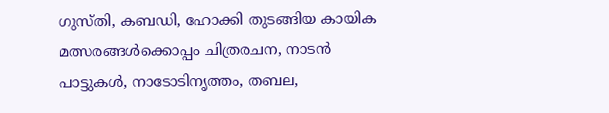ഗുസ്തി, കബഡി, ഹോക്കി തുടങ്ങിയ കായിക മത്സരങ്ങൾക്കൊപ്പം ചിത്രരചന, നാടൻ പാട്ടുകൾ, നാടോടിനൃത്തം, തബല,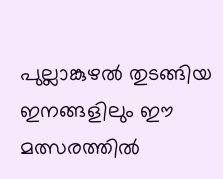പുല്ലാങ്കുഴൽ തുടങ്ങിയ ഇനങ്ങളിലും ഈ മത്സരത്തിൽ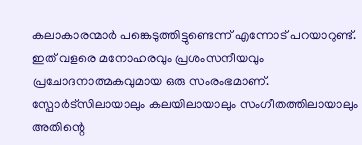കലാകാരന്മാർ പങ്കെടുത്തിട്ടുണ്ടെന്ന് എന്നോട് പറയാറുണ്ട്. ഇത് വളരെ മനോഹരവും പ്രശംസനീയവും പ്രചോദനാത്മകവുമായ ഒരു സംരംഭമാണ്. സ്പോർട്സിലായാലും കലയിലായാലും സംഗീതത്തിലായാലും അതിന്റെ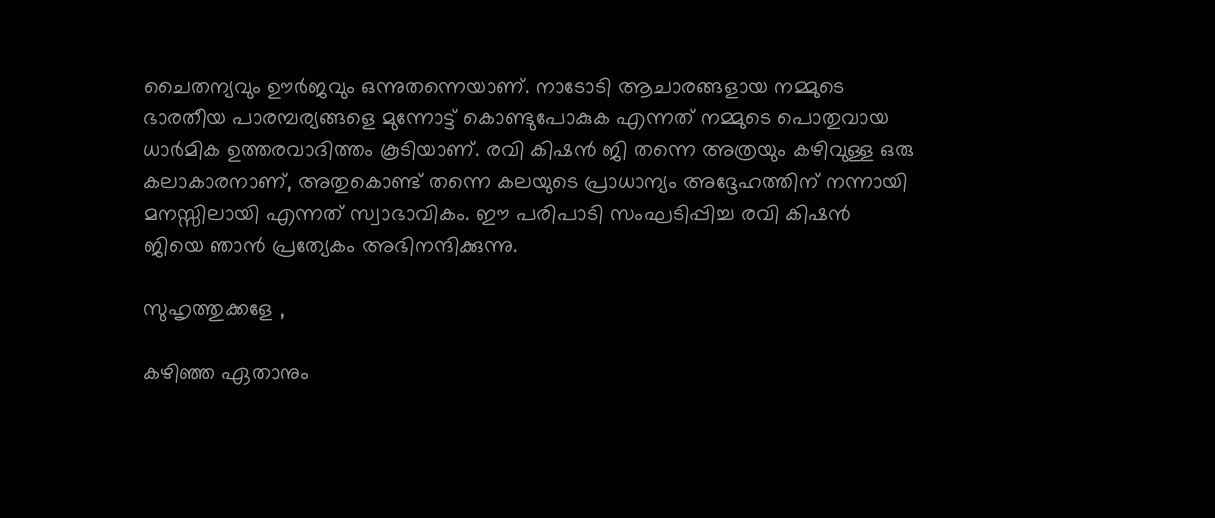ചൈതന്യവും ഊർജവും ഒന്നുതന്നെയാണ്. നാടോടി ആചാരങ്ങളായ നമ്മുടെ ഭാരതീയ പാരമ്പര്യങ്ങളെ മുന്നോട്ട് കൊണ്ടുപോകുക എന്നത് നമ്മുടെ പൊതുവായ ധാർമിക ഉത്തരവാദിത്തം കൂടിയാണ്. രവി കിഷൻ ജി തന്നെ അത്രയും കഴിവുള്ള ഒരു കലാകാരനാണ്, അതുകൊണ്ട് തന്നെ കലയുടെ പ്രാധാന്യം അദ്ദേഹത്തിന് നന്നായി മനസ്സിലായി എന്നത് സ്വാഭാവികം. ഈ പരിപാടി സംഘടിപ്പിച്ച രവി കിഷൻ ജിയെ ഞാൻ പ്രത്യേകം അഭിനന്ദിക്കുന്നു.

സുഹൃത്തുക്കളേ ,

കഴിഞ്ഞ ഏതാനും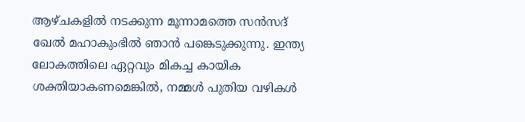ആഴ്‌ചകളിൽ നടക്കുന്ന മൂന്നാമത്തെ സൻസദ് ഖേൽ മഹാകുംഭിൽ ഞാൻ പങ്കെടുക്കുന്നു. ഇന്ത്യ ലോകത്തിലെ ഏറ്റവും മികച്ച കായിക ശക്തിയാകണമെങ്കിൽ, നമ്മൾ പുതിയ വഴികൾ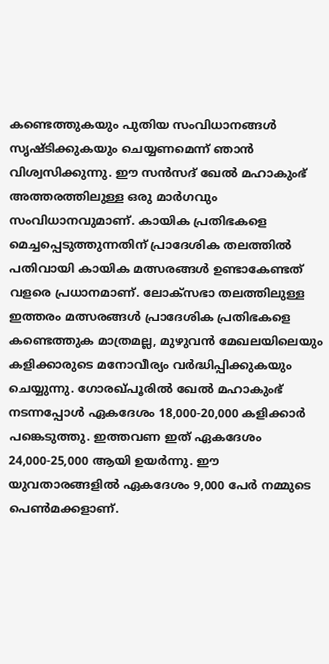കണ്ടെത്തുകയും പുതിയ സംവിധാനങ്ങൾ സൃഷ്ടിക്കുകയും ചെയ്യണമെന്ന് ഞാൻ വിശ്വസിക്കുന്നു. ഈ സൻസദ് ഖേൽ മഹാകുംഭ് അത്തരത്തിലുള്ള ഒരു മാർഗവും സംവിധാനവുമാണ്. കായിക പ്രതിഭകളെ മെച്ചപ്പെടുത്തുന്നതിന് പ്രാദേശിക തലത്തിൽ പതിവായി കായിക മത്സരങ്ങൾ ഉണ്ടാകേണ്ടത് വളരെ പ്രധാനമാണ്. ലോക്‌സഭാ തലത്തിലുള്ള ഇത്തരം മത്സരങ്ങൾ പ്രാദേശിക പ്രതിഭകളെ കണ്ടെത്തുക മാത്രമല്ല, മുഴുവൻ മേഖലയിലെയും കളിക്കാരുടെ മനോവീര്യം വർദ്ധിപ്പിക്കുകയും ചെയ്യുന്നു. ഗോരഖ്പൂരിൽ ഖേൽ മഹാകുംഭ് നടന്നപ്പോൾ ഏകദേശം 18,000-20,000 കളിക്കാർ പങ്കെടുത്തു. ഇത്തവണ ഇത് ഏകദേശം 24,000-25,000 ആയി ഉയർന്നു. ഈ യുവതാരങ്ങളിൽ ഏകദേശം 9,000 പേർ നമ്മുടെ പെൺമക്കളാണ്.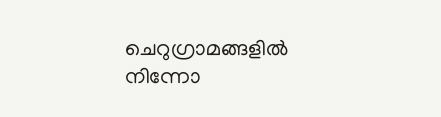ചെറുഗ്രാമങ്ങളിൽ നിന്നോ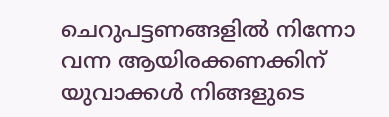ചെറുപട്ടണങ്ങളിൽ നിന്നോ വന്ന ആയിരക്കണക്കിന് യുവാക്കൾ നിങ്ങളുടെ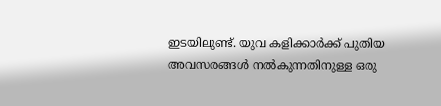ഇടയിലുണ്ട്. യുവ കളിക്കാർക്ക് പുതിയ അവസരങ്ങൾ നൽകുന്നതിനുള്ള ഒരു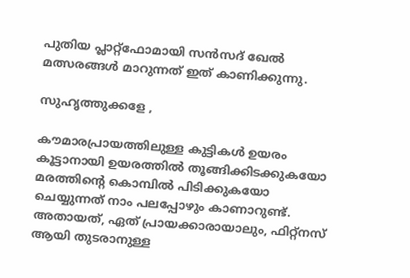പുതിയ പ്ലാറ്റ്‌ഫോമായി സൻസദ് ഖേൽ മത്സരങ്ങൾ മാറുന്നത് ഇത് കാണിക്കുന്നു.

സുഹൃത്തുക്കളേ ,

കൗമാരപ്രായത്തിലുള്ള കുട്ടികൾ ഉയരം കൂട്ടാനായി ഉയരത്തിൽ തൂങ്ങിക്കിടക്കുകയോ മരത്തിന്റെ കൊമ്പിൽ പിടിക്കുകയോ ചെയ്യുന്നത് നാം പലപ്പോഴും കാണാറുണ്ട്. അതായത്, ഏത് പ്രായക്കാരായാലും, ഫിറ്റ്നസ് ആയി തുടരാനുള്ള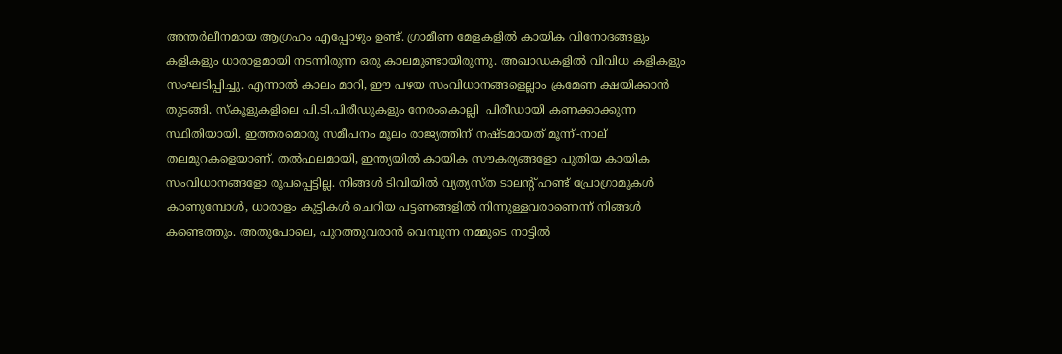അന്തർലീനമായ ആഗ്രഹം എപ്പോഴും ഉണ്ട്. ഗ്രാമീണ മേളകളിൽ കായിക വിനോദങ്ങളും കളികളും ധാരാളമായി നടന്നിരുന്ന ഒരു കാലമുണ്ടായിരുന്നു. അഖാഡകളിൽ വിവിധ കളികളും സംഘടിപ്പിച്ചു. എന്നാൽ കാലം മാറി, ഈ പഴയ സംവിധാനങ്ങളെല്ലാം ക്രമേണ ക്ഷയിക്കാൻ തുടങ്ങി. സ്‌കൂളുകളിലെ പി.ടി.പിരീഡുകളും നേരംകൊല്ലി  പിരീഡായി കണക്കാക്കുന്ന സ്ഥിതിയായി. ഇത്തരമൊരു സമീപനം മൂലം രാജ്യത്തിന് നഷ്ടമായത് മൂന്ന്-നാല് തലമുറകളെയാണ്. തൽഫലമായി, ഇന്ത്യയിൽ കായിക സൗകര്യങ്ങളോ പുതിയ കായിക സംവിധാനങ്ങളോ രൂപപ്പെട്ടില്ല. നിങ്ങൾ ടിവിയിൽ വ്യത്യസ്ത ടാലന്റ് ഹണ്ട് പ്രോഗ്രാമുകൾ കാണുമ്പോൾ, ധാരാളം കുട്ടികൾ ചെറിയ പട്ടണങ്ങളിൽ നിന്നുള്ളവരാണെന്ന് നിങ്ങൾ കണ്ടെത്തും. അതുപോലെ, പുറത്തുവരാൻ വെമ്പുന്ന നമ്മുടെ നാട്ടിൽ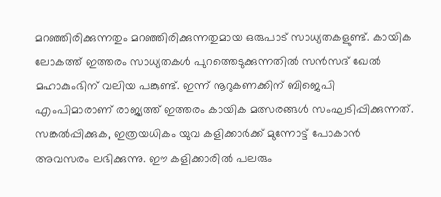മറഞ്ഞിരിക്കുന്നതും മറഞ്ഞിരിക്കുന്നതുമായ ഒരുപാട് സാധ്യതകളുണ്ട്. കായിക ലോകത്ത് ഇത്തരം സാധ്യതകൾ പുറത്തെടുക്കുന്നതിൽ സൻസദ് ഖേൽ മഹാകുംഭിന് വലിയ പങ്കുണ്ട്. ഇന്ന് നൂറുകണക്കിന് ബിജെപി എംപിമാരാണ് രാജ്യത്ത് ഇത്തരം കായിക മത്സരങ്ങൾ സംഘടിപ്പിക്കുന്നത്. സങ്കൽപ്പിക്കുക, ഇത്രയധികം യുവ കളിക്കാർക്ക് മുന്നോട്ട് പോകാൻ അവസരം ലഭിക്കുന്നു. ഈ കളിക്കാരിൽ പലരും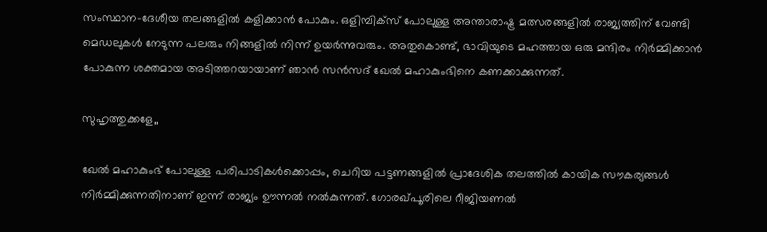സംസ്ഥാന-ദേശീയ തലങ്ങളിൽ കളിക്കാൻ പോകും. ഒളിമ്പിക്‌സ് പോലുള്ള അന്താരാഷ്ട്ര മത്സരങ്ങളിൽ രാജ്യത്തിന് വേണ്ടി മെഡലുകൾ നേടുന്ന പലരും നിങ്ങളിൽ നിന്ന് ഉയർന്നുവരും. അതുകൊണ്ട്, ഭാവിയുടെ മഹത്തായ ഒരു മന്ദിരം നിർമ്മിക്കാൻ പോകുന്ന ശക്തമായ അടിത്തറയായാണ് ഞാൻ സൻസദ് ഖേൽ മഹാകുംഭിനെ കണക്കാക്കുന്നത്.

സുഹൃത്തുക്കളേ,,

ഖേൽ മഹാകുംഭ് പോലുള്ള പരിപാടികൾക്കൊപ്പം, ചെറിയ പട്ടണങ്ങളിൽ പ്രാദേശിക തലത്തിൽ കായിക സൗകര്യങ്ങൾ നിർമ്മിക്കുന്നതിനാണ് ഇന്ന് രാജ്യം ഊന്നൽ നൽകുന്നത്. ഗോരഖ്പൂരിലെ റീജിയണൽ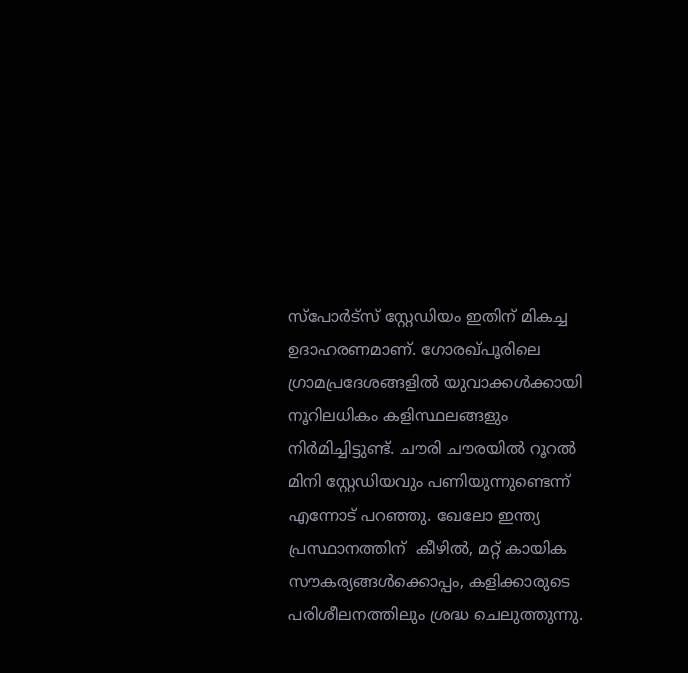സ്‌പോർട്‌സ് സ്റ്റേഡിയം ഇതിന് മികച്ച ഉദാഹരണമാണ്. ഗോരഖ്പൂരിലെ ഗ്രാമപ്രദേശങ്ങളിൽ യുവാക്കൾക്കായി നൂറിലധികം കളിസ്ഥലങ്ങളും നിർമിച്ചിട്ടുണ്ട്. ചൗരി ചൗരയിൽ റൂറൽ മിനി സ്റ്റേഡിയവും പണിയുന്നുണ്ടെന്ന് എന്നോട് പറഞ്ഞു. ഖേലോ ഇന്ത്യ പ്രസ്ഥാനത്തിന്  കീഴിൽ, മറ്റ് കായിക സൗകര്യങ്ങൾക്കൊപ്പം, കളിക്കാരുടെ പരിശീലനത്തിലും ശ്രദ്ധ ചെലുത്തുന്നു.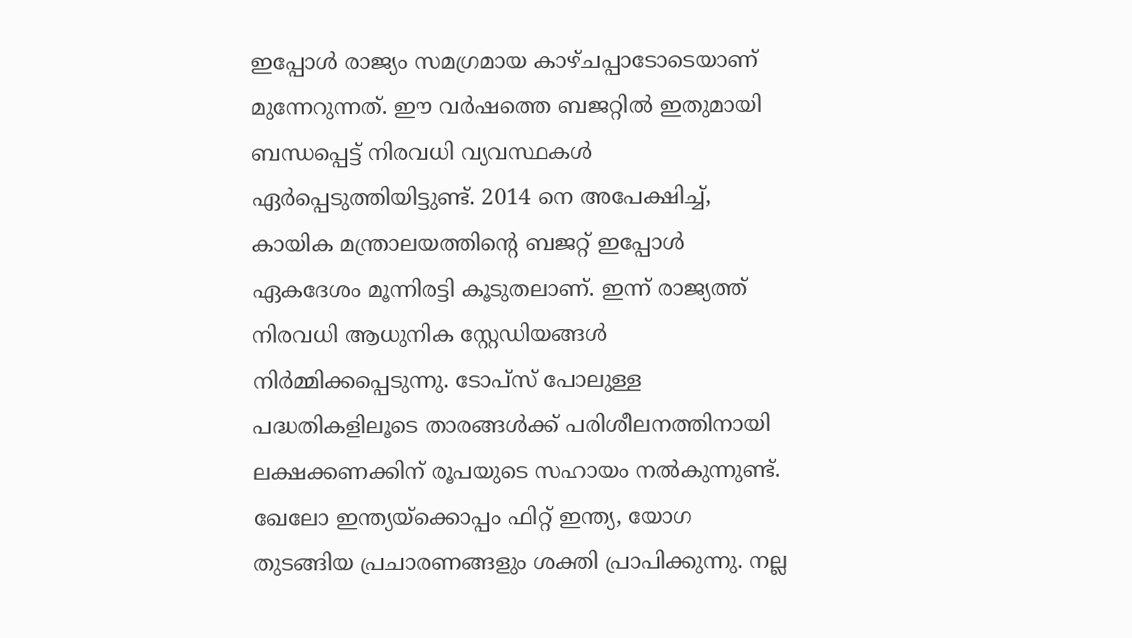ഇപ്പോൾ രാജ്യം സമഗ്രമായ കാഴ്ചപ്പാടോടെയാണ് മുന്നേറുന്നത്. ഈ വർഷത്തെ ബജറ്റിൽ ഇതുമായി ബന്ധപ്പെട്ട് നിരവധി വ്യവസ്ഥകൾ ഏർപ്പെടുത്തിയിട്ടുണ്ട്. 2014 നെ അപേക്ഷിച്ച്, കായിക മന്ത്രാലയത്തിന്റെ ബജറ്റ് ഇപ്പോൾ ഏകദേശം മൂന്നിരട്ടി കൂടുതലാണ്. ഇന്ന് രാജ്യത്ത് നിരവധി ആധുനിക സ്റ്റേഡിയങ്ങൾ നിർമ്മിക്കപ്പെടുന്നു. ടോപ്‌സ് പോലുള്ള പദ്ധതികളിലൂടെ താരങ്ങൾക്ക് പരിശീലനത്തിനായി ലക്ഷക്കണക്കിന് രൂപയുടെ സഹായം നൽകുന്നുണ്ട്. ഖേലോ ഇന്ത്യയ്‌ക്കൊപ്പം ഫിറ്റ് ഇന്ത്യ, യോഗ തുടങ്ങിയ പ്രചാരണങ്ങളും ശക്തി പ്രാപിക്കുന്നു. നല്ല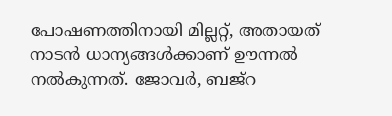പോഷണത്തിനായി മില്ലറ്റ്, അതായത് നാടൻ ധാന്യങ്ങൾക്കാണ് ഊന്നൽ നൽകുന്നത്. ജോവർ, ബജ്‌റ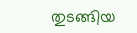തുടങ്ങിയ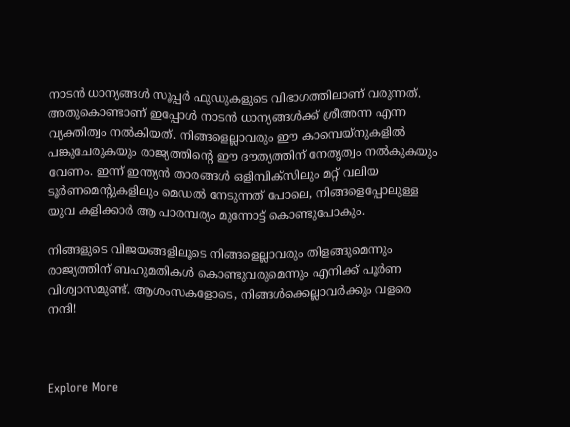നാടൻ ധാന്യങ്ങൾ സൂപ്പർ ഫുഡുകളുടെ വിഭാഗത്തിലാണ് വരുന്നത്. അതുകൊണ്ടാണ് ഇപ്പോൾ നാടൻ ധാന്യങ്ങൾക്ക് ശ്രീഅന്ന എന്ന വ്യക്തിത്വം നൽകിയത്. നിങ്ങളെല്ലാവരും ഈ കാമ്പെയ്‌നുകളിൽ പങ്കുചേരുകയും രാജ്യത്തിന്റെ ഈ ദൗത്യത്തിന് നേതൃത്വം നൽകുകയും വേണം. ഇന്ന് ഇന്ത്യൻ താരങ്ങൾ ഒളിമ്പിക്സിലും മറ്റ് വലിയ ടൂർണമെന്റുകളിലും മെഡൽ നേടുന്നത് പോലെ, നിങ്ങളെപ്പോലുള്ള യുവ കളിക്കാർ ആ പാരമ്പര്യം മുന്നോട്ട് കൊണ്ടുപോകും.

നിങ്ങളുടെ വിജയങ്ങളിലൂടെ നിങ്ങളെല്ലാവരും തിളങ്ങുമെന്നും രാജ്യത്തിന് ബഹുമതികൾ കൊണ്ടുവരുമെന്നും എനിക്ക് പൂർണ വിശ്വാസമുണ്ട്. ആശംസകളോടെ, നിങ്ങൾക്കെല്ലാവർക്കും വളരെ നന്ദി!



Explore More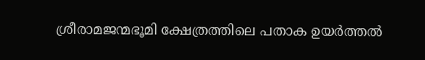ശ്രീരാമജന്മഭൂമി ക്ഷേത്രത്തിലെ പതാക ഉയർത്തൽ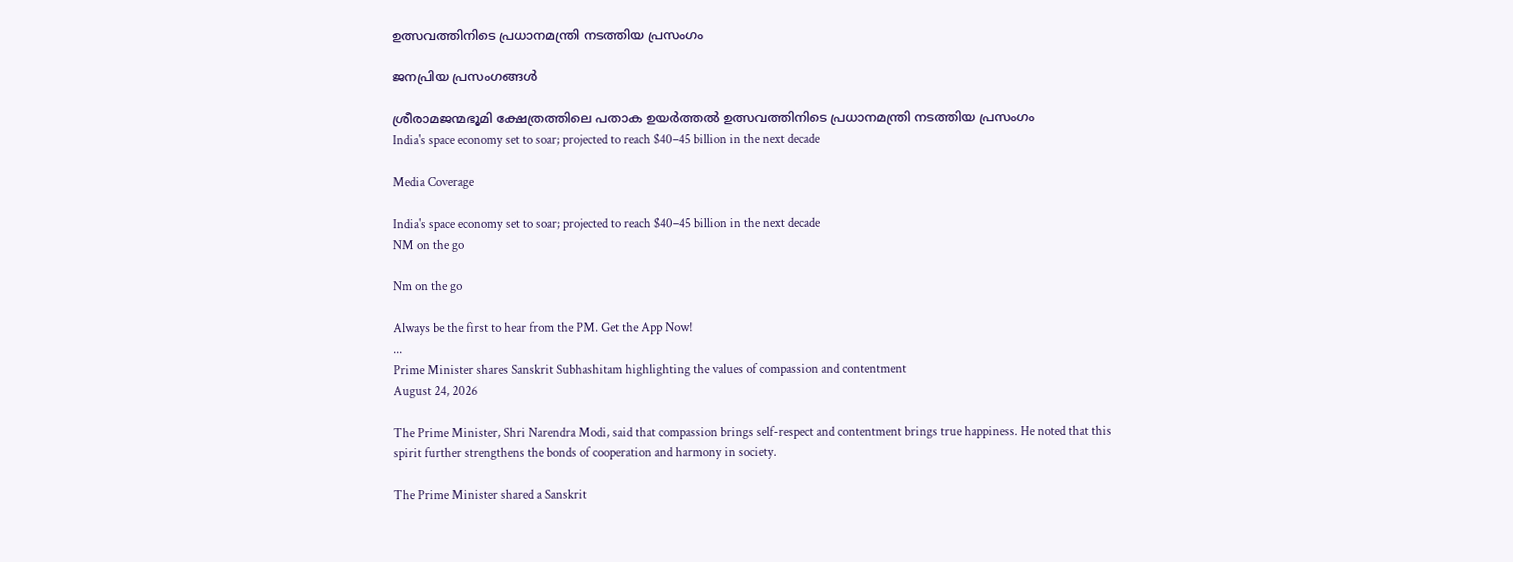ഉത്സവത്തിനിടെ പ്രധാനമന്ത്രി നടത്തിയ പ്രസംഗം

ജനപ്രിയ പ്രസംഗങ്ങൾ

ശ്രീരാമജന്മഭൂമി ക്ഷേത്രത്തിലെ പതാക ഉയർത്തൽ ഉത്സവത്തിനിടെ പ്രധാനമന്ത്രി നടത്തിയ പ്രസംഗം
India's space economy set to soar; projected to reach $40–45 billion in the next decade

Media Coverage

India's space economy set to soar; projected to reach $40–45 billion in the next decade
NM on the go

Nm on the go

Always be the first to hear from the PM. Get the App Now!
...
Prime Minister shares Sanskrit Subhashitam highlighting the values of compassion and contentment
August 24, 2026

The Prime Minister, Shri Narendra Modi, said that compassion brings self-respect and contentment brings true happiness. He noted that this spirit further strengthens the bonds of cooperation and harmony in society.

The Prime Minister shared a Sanskrit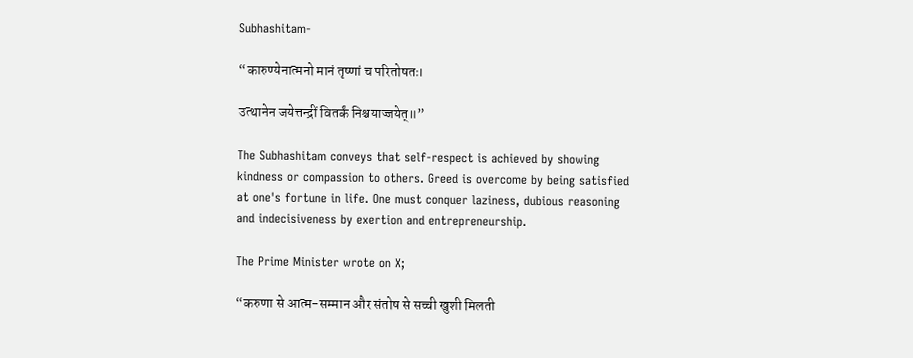Subhashitam-

“कारुण्येनात्मनो मानं तृष्णां च परितोषतः।

उत्थानेन जयेत्तन्द्रीं वितर्कं निश्चयाज्जयेत्॥”

The Subhashitam conveys that self-respect is achieved by showing kindness or compassion to others. Greed is overcome by being satisfied at one's fortune in life. One must conquer laziness, dubious reasoning and indecisiveness by exertion and entrepreneurship.

The Prime Minister wrote on X;

“करुणा से आत्म-सम्मान और संतोष से सच्ची खुशी मिलती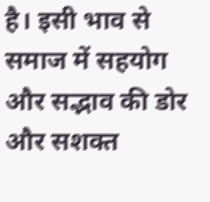है। इसी भाव से समाज में सहयोग और सद्भाव की डोर और सशक्त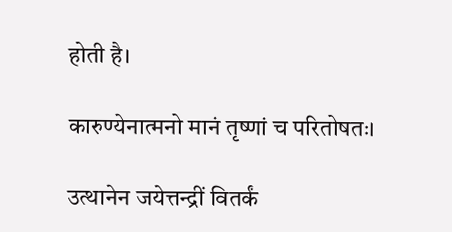होती है।

कारुण्येनात्मनो मानं तृष्णां च परितोषतः।

उत्थानेन जयेत्तन्द्रीं वितर्कं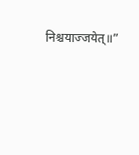निश्चयाज्जयेत्॥”